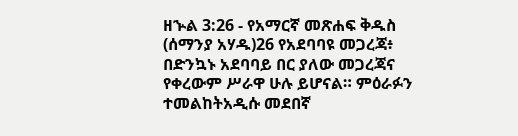ዘኍል 3:26 - የአማርኛ መጽሐፍ ቅዱስ (ሰማንያ አሃዱ)26 የአደባባዩ መጋረጃ፥ በድንኳኑ አደባባይ በር ያለው መጋረጃና የቀረውም ሥራዋ ሁሉ ይሆናል። ምዕራፉን ተመልከትአዲሱ መደበኛ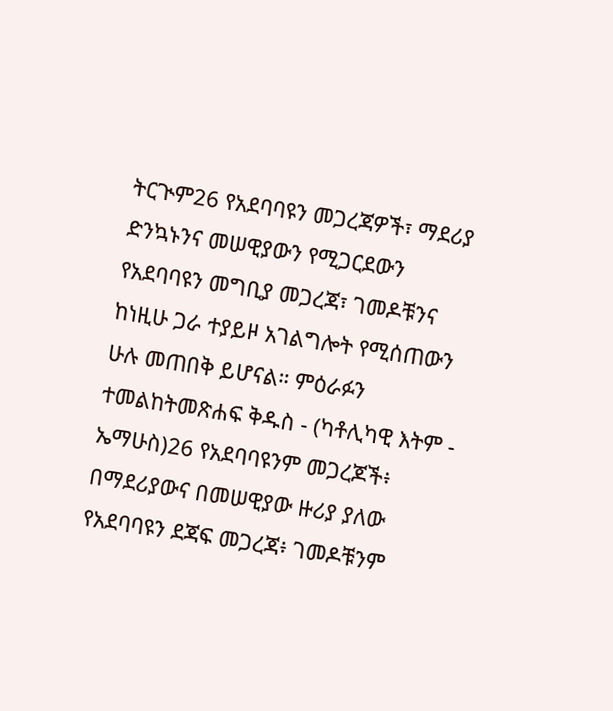ትርጒም26 የአደባባዩን መጋረጃዎች፣ ማደሪያ ድንኳኑንና መሠዊያውን የሚጋርደውን የአደባባዩን መግቢያ መጋረጃ፣ ገመዶቹንና ከነዚሁ ጋራ ተያይዞ አገልግሎት የሚሰጠውን ሁሉ መጠበቅ ይሆናል። ምዕራፉን ተመልከትመጽሐፍ ቅዱስ - (ካቶሊካዊ እትም - ኤማሁስ)26 የአደባባዩንም መጋረጆች፥ በማደሪያውና በመሠዊያው ዙሪያ ያለው የአደባባዩን ደጃፍ መጋረጃ፥ ገመዶቹንም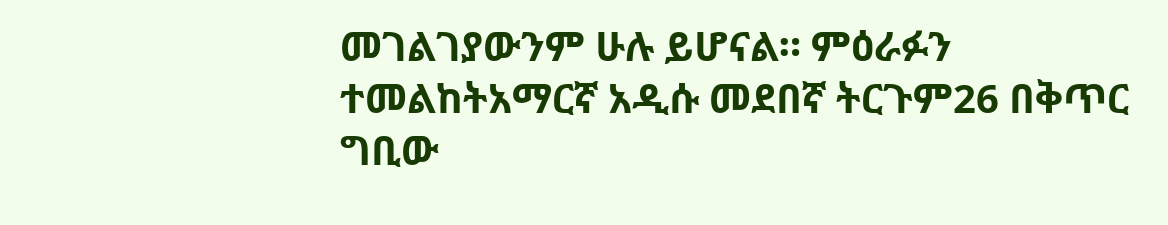መገልገያውንም ሁሉ ይሆናል። ምዕራፉን ተመልከትአማርኛ አዲሱ መደበኛ ትርጉም26 በቅጥር ግቢው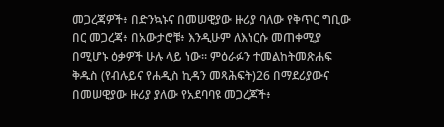መጋረጃዎች፥ በድንኳኑና በመሠዊያው ዙሪያ ባለው የቅጥር ግቢው በር መጋረጃ፥ በአውታሮቹ፥ እንዲሁም ለእነርሱ መጠቀሚያ በሚሆኑ ዕቃዎች ሁሉ ላይ ነው። ምዕራፉን ተመልከትመጽሐፍ ቅዱስ (የብሉይና የሐዲስ ኪዳን መጻሕፍት)26 በማደሪያውና በመሠዊያው ዙሪያ ያለው የአደባባዩ መጋረጆች፥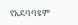የአደባባዩም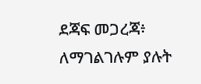ደጃፍ መጋረጃ፥ ለማገልገሉም ያሉት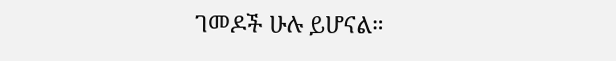ገመዶች ሁሉ ይሆናል።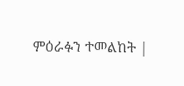ምዕራፉን ተመልከት |